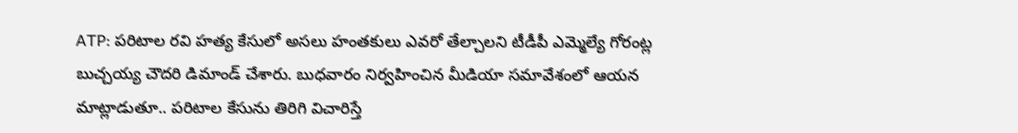ATP: పరిటాల రవి హత్య కేసులో అసలు హంతకులు ఎవరో తేల్చాలని టీడీపీ ఎమ్మెల్యే గోరంట్ల బుచ్చయ్య చౌదరి డిమాండ్ చేశారు. బుధవారం నిర్వహించిన మీడియా సమావేశంలో ఆయన మాట్లాడుతూ.. పరిటాల కేసును తిరిగి విచారిస్తే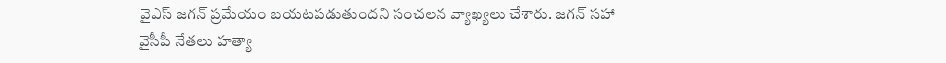వైఎస్ జగన్ ప్రమేయం బయటపడుతుందని సంచలన వ్యాఖ్యలు చేశారు. జగన్ సహా వైసీపీ నేతలు హత్యా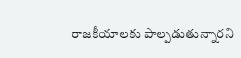రాజకీయాలకు పాల్పడుతున్నారని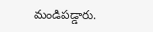మండిపడ్డారు.